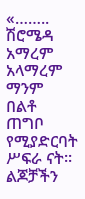«…….. ሽሮሜዳ አማረም አላማረም ማንም በልቶ ጠግቦ የሚያድርባት ሥፍራ ናት፡፡ ልጆቻችን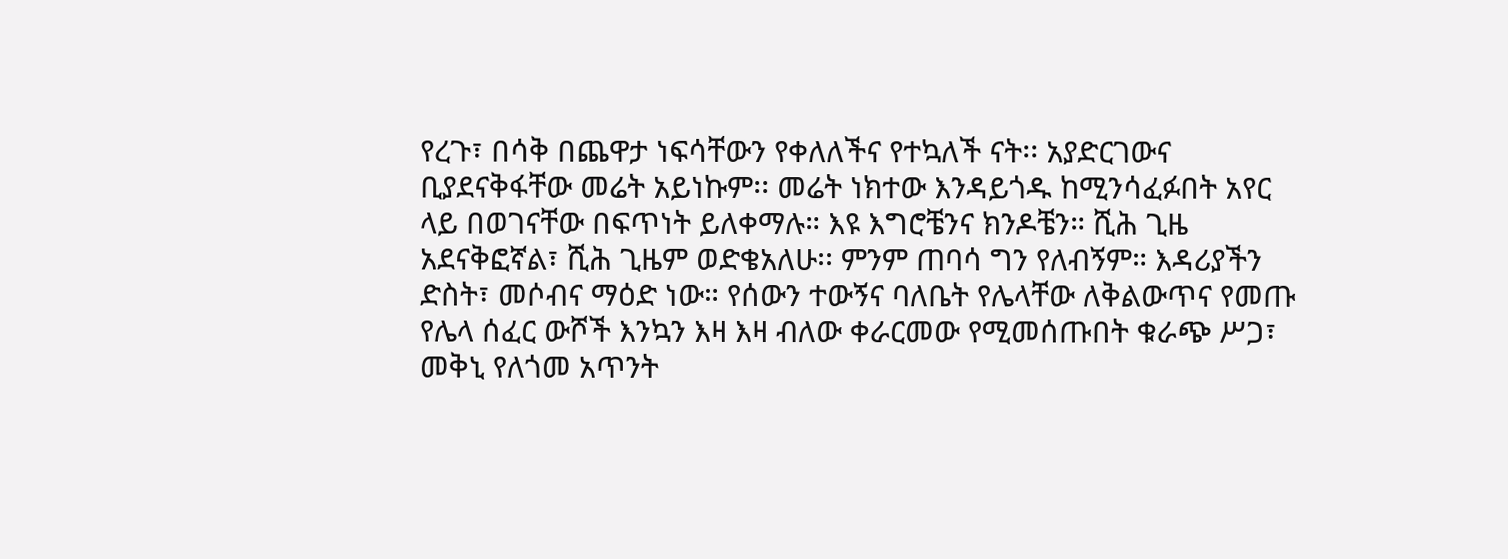የረጉ፣ በሳቅ በጨዋታ ነፍሳቸውን የቀለለችና የተኳለች ናት፡፡ አያድርገውና ቢያደናቅፋቸው መሬት አይነኩም፡፡ መሬት ነክተው እንዳይጎዱ ከሚንሳፈፉበት አየር ላይ በወገናቸው በፍጥነት ይለቀማሉ። እዩ እግሮቼንና ክንዶቼን። ሺሕ ጊዜ አደናቅፎኛል፣ ሺሕ ጊዜም ወድቄአለሁ፡፡ ምንም ጠባሳ ግን የለብኝም። እዳሪያችን ድስት፣ መሶብና ማዕድ ነው። የሰውን ተውኝና ባለቤት የሌላቸው ለቅልውጥና የመጡ የሌላ ሰፈር ውሾች እንኳን እዛ እዛ ብለው ቀራርመው የሚመሰጡበት ቁራጭ ሥጋ፣ መቅኒ የለጎመ አጥንት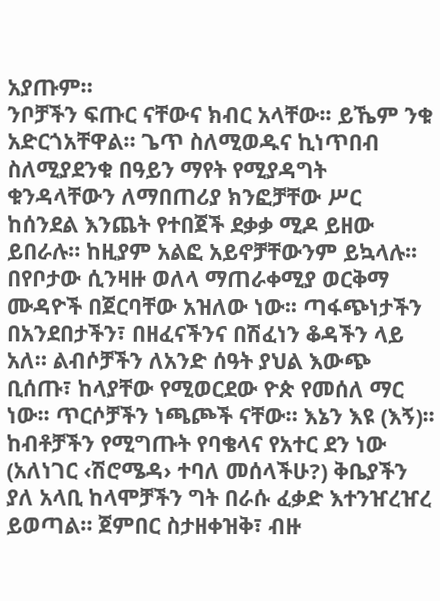አያጡም።
ንቦቻችን ፍጡር ናቸውና ክብር አላቸው፡፡ ይኼም ንቁ አድርጎአቸዋል። ጌጥ ስለሚወዱና ኪነጥበብ ስለሚያደንቁ በዓይን ማየት የሚያዳግት ቁንዳላቸውን ለማበጠሪያ ክንፎቻቸው ሥር ከሰንደል እንጨት የተበጀች ደቃቃ ሚዶ ይዘው ይበራሉ። ከዚያም አልፎ አይኖቻቸውንም ይኳላሉ፡፡ በየቦታው ሲንዛዙ ወለላ ማጠራቀሚያ ወርቅማ ሙዳዮች በጀርባቸው አዝለው ነው፡፡ ጣፋጭነታችን በአንደበታችን፣ በዘፈናችንና በሽፈነን ቆዳችን ላይ አለ። ልብሶቻችን ለአንድ ሰዓት ያህል እውጭ ቢሰጡ፣ ከላያቸው የሚወርደው ዮጵ የመሰለ ማር ነው፡፡ ጥርሶቻችን ነጫጮች ናቸው። እኔን እዩ (እኝ)፡፡ ከብቶቻችን የሚግጡት የባቄላና የአተር ደን ነው (አለነገር ‹ሽሮሜዳ› ተባለ መሰላችሁ?) ቅቤያችን ያለ አላቢ ከላሞቻችን ግት በራሱ ፈቃድ እተንዠረዠረ ይወጣል። ጀምበር ስታዘቀዝቅ፣ ብዙ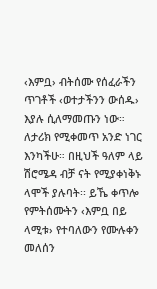‹እምቧ› ብትሰሙ የሰፈራችን ጥገቶች ‹ወተታችንን ውሰዱ› እያሉ ሲለማመጡን ነው።
ለታሪክ የሚቀመጥ አንድ ነገር እንካችሁ። በዚህች ዓለም ላይ ሽሮሜዳ ብቻ ናት የሚያቀነቅኑ ላሞች ያሉባት፡፡ ይኼ ቀጥሎ የምትሰሙትን ‹እምቧ በይ ላሚቱ› የተባለውን የሙሉቀን መለሰን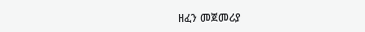ዘፈን መጀመሪያ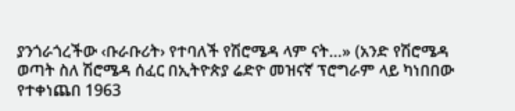ያንጎራጎረችው ‹ቡራቡሪት› የተባለች የሽሮሜዳ ላም ናት…» (አንድ የሽሮሜዳ ወጣት ስለ ሽሮሜዳ ሰፈር በኢትዮጵያ ሬድዮ መዝናኛ ፕሮግራም ላይ ካነበበው የተቀነጨበ 1963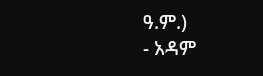ዓ.ም.)
- አዳም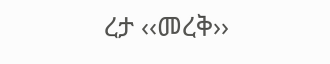ረታ ‹‹መረቅ››